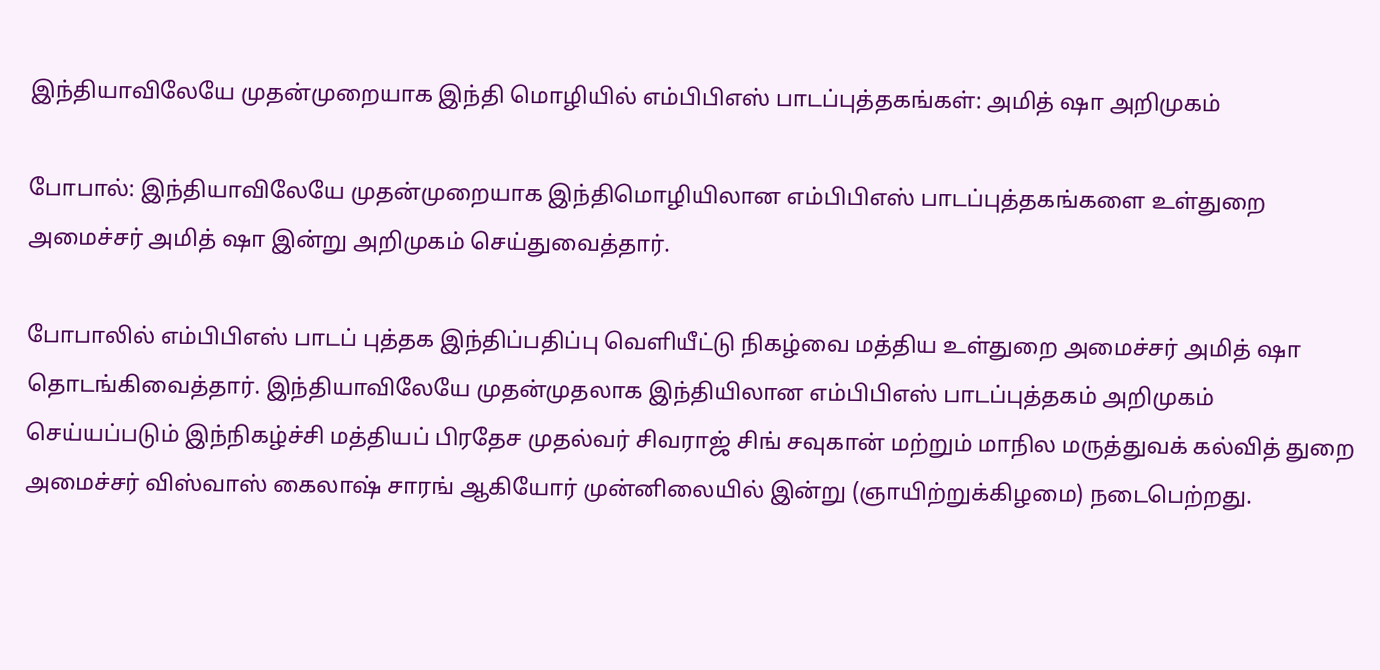இந்தியாவிலேயே முதன்முறையாக இந்தி மொழியில் எம்பிபிஎஸ் பாடப்புத்தகங்கள்: அமித் ஷா அறிமுகம்

போபால்: இந்தியாவிலேயே முதன்முறையாக இந்திமொழியிலான எம்பிபிஎஸ் பாடப்புத்தகங்களை உள்துறை அமைச்சர் அமித் ஷா இன்று அறிமுகம் செய்துவைத்தார்.

போபாலில் எம்பிபிஎஸ் பாடப் புத்தக இந்திப்பதிப்பு வெளியீட்டு நிகழ்வை மத்திய உள்துறை அமைச்சர் அமித் ஷா தொடங்கிவைத்தார். இந்தியாவிலேயே முதன்முதலாக இந்தியிலான எம்பிபிஎஸ் பாடப்புத்தகம் அறிமுகம் செய்யப்படும் இந்நிகழ்ச்சி மத்தியப் பிரதேச முதல்வர் சிவராஜ் சிங் சவுகான் மற்றும் மாநில மருத்துவக் கல்வித் துறை அமைச்சர் விஸ்வாஸ் கைலாஷ் சாரங் ஆகியோர் முன்னிலையில் இன்று (ஞாயிற்றுக்கிழமை) நடைபெற்றது.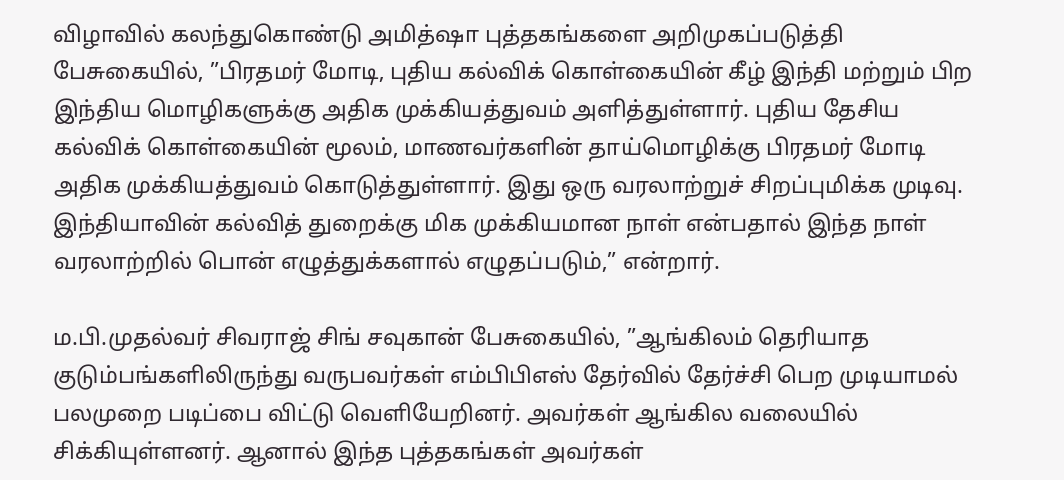விழாவில் கலந்துகொண்டு அமித்ஷா புத்தகங்களை அறிமுகப்படுத்தி பேசுகையில், ”பிரதமர் மோடி, புதிய கல்விக் கொள்கையின் கீழ் இந்தி மற்றும் பிற இந்திய மொழிகளுக்கு அதிக முக்கியத்துவம் அளித்துள்ளார். புதிய தேசிய கல்விக் கொள்கையின் மூலம், மாணவர்களின் தாய்மொழிக்கு பிரதமர் மோடி அதிக முக்கியத்துவம் கொடுத்துள்ளார். இது ஒரு வரலாற்றுச் சிறப்புமிக்க முடிவு. இந்தியாவின் கல்வித் துறைக்கு மிக முக்கியமான நாள் என்பதால் இந்த நாள் வரலாற்றில் பொன் எழுத்துக்களால் எழுதப்படும்,” என்றார்.

ம.பி.முதல்வர் சிவராஜ் சிங் சவுகான் பேசுகையில், ”ஆங்கிலம் தெரியாத குடும்பங்களிலிருந்து வருபவர்கள் எம்பிபிஎஸ் தேர்வில் தேர்ச்சி பெற முடியாமல் பலமுறை படிப்பை விட்டு வெளியேறினர். அவர்கள் ஆங்கில வலையில் சிக்கியுள்ளனர். ஆனால் இந்த புத்தகங்கள் அவர்கள்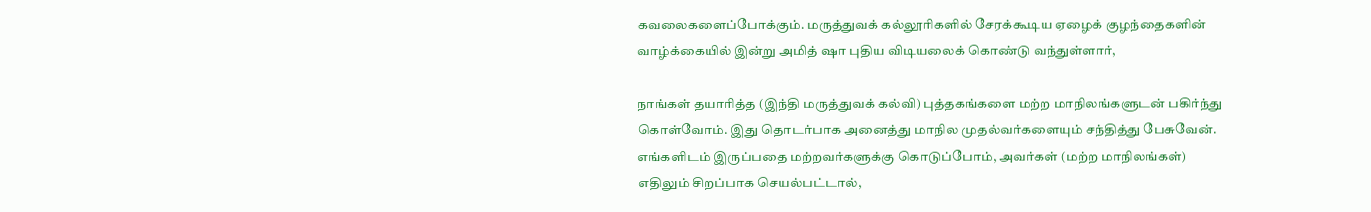கவலைகளைப்போக்கும். மருத்துவக் கல்லூரிகளில் சேரக்கூடிய ஏழைக் குழந்தைகளின் வாழ்க்கையில் இன்று அமித் ஷா புதிய விடியலைக் கொண்டு வந்துள்ளார்,

நாங்கள் தயாரித்த (இந்தி மருத்துவக் கல்வி) புத்தகங்களை மற்ற மாநிலங்களுடன் பகிர்ந்து கொள்வோம். இது தொடர்பாக அனைத்து மாநில முதல்வர்களையும் சந்தித்து பேசுவேன். எங்களிடம் இருப்பதை மற்றவர்களுக்கு கொடுப்போம், அவர்கள் (மற்ற மாநிலங்கள்) எதிலும் சிறப்பாக செயல்பட்டால்,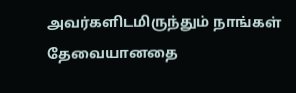அவர்களிடமிருந்தும் நாங்கள் தேவையானதை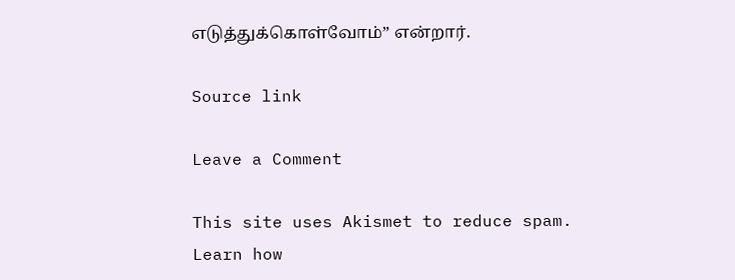எடுத்துக்கொள்வோம்” என்றார்.

Source link

Leave a Comment

This site uses Akismet to reduce spam. Learn how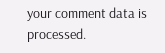your comment data is processed.